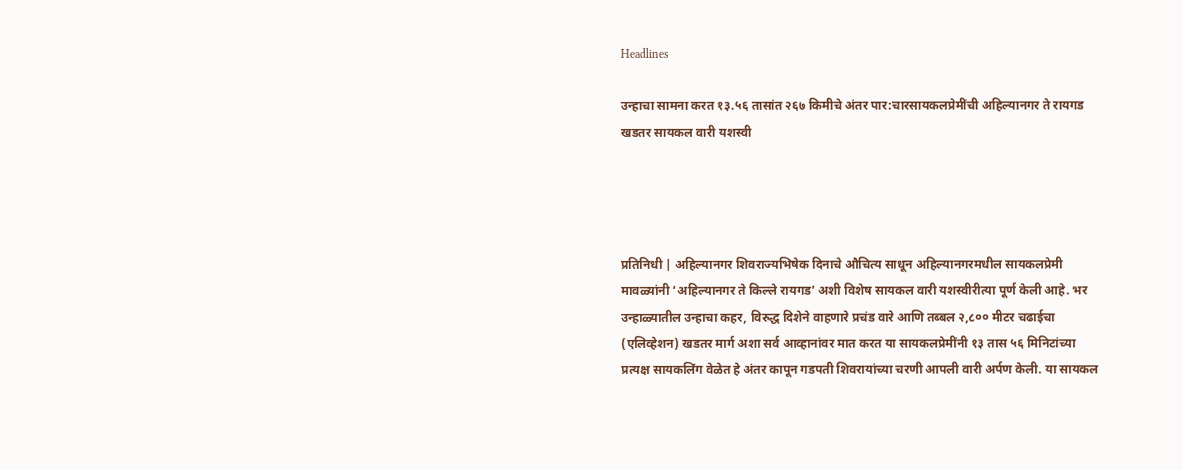Headlines

उन्हाचा सामना करत १३.५६ तासांत २६७ किमीचे अंतर पार:चारसायकलप्रेमींची अहिल्यानगर ते रायगड खडतर सायकल वारी यशस्वी




प्रतिनिधी | अहिल्यानगर शिवराज्यभिषेक दिनाचे औचित्य साधून अहिल्यानगरमधील सायकलप्रेमी मावळ्यांनी ‘अहिल्यानगर ते किल्ले रायगड’ अशी विशेष सायकल वारी यशस्वीरीत्या पूर्ण केली आहे. भर उन्हाळ्यातील उन्हाचा कहर, विरुद्ध दिशेने वाहणारे प्रचंड वारे आणि तब्बल २,८०० मीटर चढाईचा (एलिव्हेशन) खडतर मार्ग अशा सर्व आव्हानांवर मात करत या सायकलप्रेमींनी १३ तास ५६ मिनिटांच्या प्रत्यक्ष सायकलिंग वेळेत हे अंतर कापून गडपती शिवरायांच्या चरणी आपली वारी अर्पण केली. या सायकल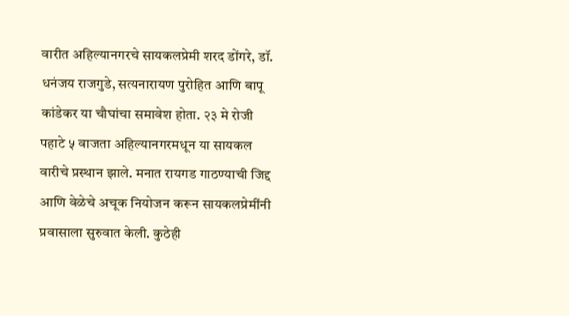वारीत अहिल्यानगरचे सायकलप्रेमी शरद डोंगरे, डॉ. धनंजय राजगुडे, सत्यनारायण पुरोहित आणि बापू कांडेकर या चौघांचा समावेश होता. २३ मे रोजी पहाटे ५ वाजता अहिल्यानगरमधून या सायकल वारीचे प्रस्थान झाले. मनात रायगड गाठण्याची जिद्द आणि वेळेचे अचूक नियोजन करून सायकलप्रेमींनी प्रवासाला सुरुवात केली. कुठेही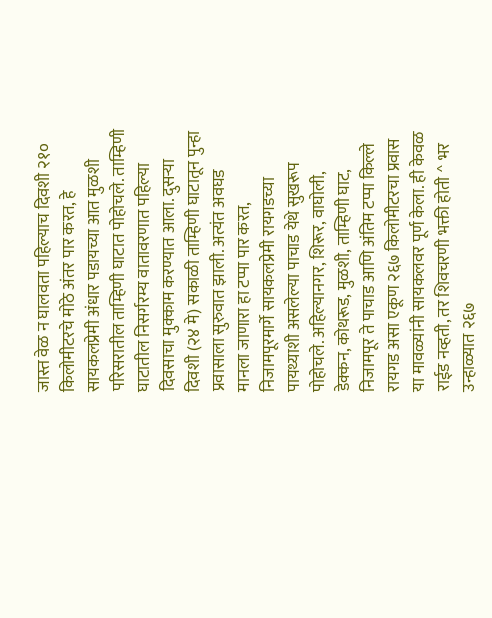जास्त वेळ न घालवता पहिल्याच दिवशी २१० किलोमीटरचे मोठे अंतर पार करत, हे सायकलप्रेमी अंधार पडायच्या आत मुळशी परिसरातील ताम्हिणी घाटात पोहोचले. ताम्हिणी घाटातील निसर्गरम्य वातावरणात पहिल्या दिवसाचा मुक्काम करण्यात आला. दुसऱ्या दिवशी (२४ मे) सकाळी ताम्हिणी घाटातून पुन्हा प्रवासाला सुरुवात झाली. अत्यंत अवघड मानला जाणारा हा टप्पा पार करत, निजामपूरमार्गे सायकलप्रेमी रायगडच्या पायथ्याशी असलेल्या पाचाड येथे सुखरूप पोहोचले. अहिल्यानगर, शिरूर, वाघोली, डेक्कन, कोथरूड, मुळशी, ताम्हिणी घाट, निजामपूर ते पाचाड आणि अंतिम टप्पा किल्ले रायगड असा एकूण २६७ किलोमीटरचा प्रवास या मावळ्यांनी सायकलवर पूर्ण केला. ही केवळ राईड नव्हती, तर शिवचरणी भक्ती होती ^ भर उन्हाळ्यात २६७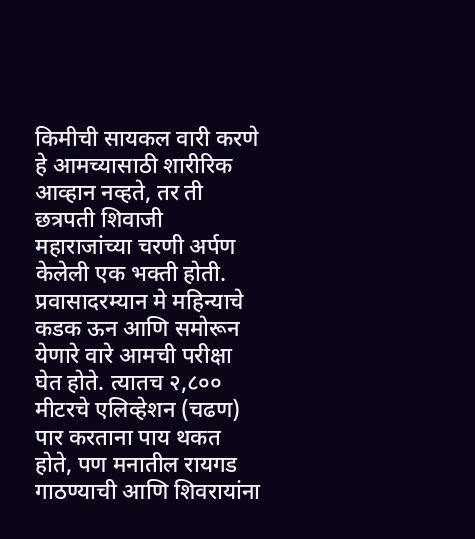किमीची सायकल वारी करणे हे आमच्यासाठी शारीरिक आव्हान नव्हते, तर ती छत्रपती शिवाजी महाराजांच्या चरणी अर्पण केलेली एक भक्ती होती. प्रवासादरम्यान मे महिन्याचे कडक ऊन आणि समोरून येणारे वारे आमची परीक्षा घेत होते. त्यातच २,८०० मीटरचे एलिव्हेशन (चढण) पार करताना पाय थकत होते, पण मनातील रायगड गाठण्याची आणि शिवरायांना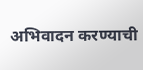अभिवादन करण्याची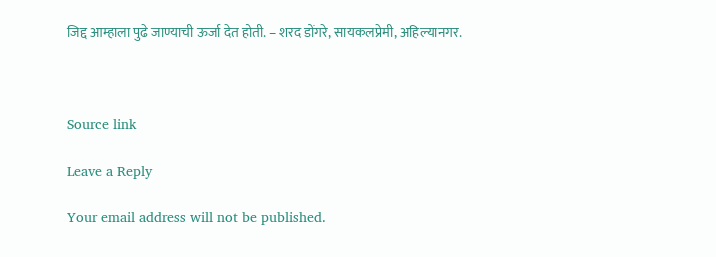जिद्द आम्हाला पुढे जाण्याची ऊर्जा देत होती. – शरद डोंगरे, सायकलप्रेमी, अहिल्यानगर.



Source link

Leave a Reply

Your email address will not be published.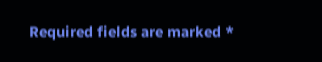Required fields are marked *